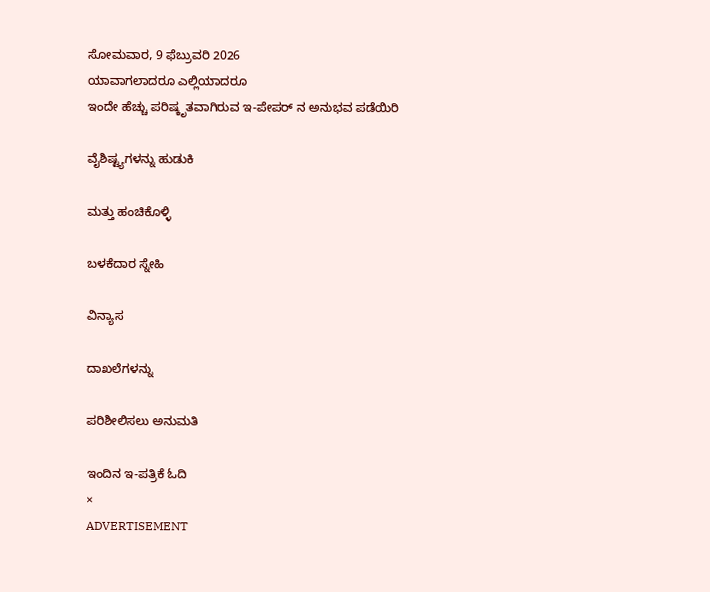ಸೋಮವಾರ, 9 ಫೆಬ್ರುವರಿ 2026
ಯಾವಾಗಲಾದರೂ ಎಲ್ಲಿಯಾದರೂ
ಇಂದೇ ಹೆಚ್ಚು ಪರಿಷ್ಕೃತವಾಗಿರುವ ಇ-ಪೇಪರ್ ನ ಅನುಭವ ಪಡೆಯಿರಿ

ವೈಶಿಷ್ಟ್ಯಗಳನ್ನು ಹುಡುಕಿ

ಮತ್ತು ಹಂಚಿಕೊಳ್ಳಿ

ಬಳಕೆದಾರ ಸ್ನೇಹಿ

ವಿನ್ಯಾಸ

ದಾಖಲೆಗಳನ್ನು

ಪರಿಶೀಲಿಸಲು ಅನುಮತಿ

ಇಂದಿನ ಇ-ಪತ್ರಿಕೆ ಓದಿ
×
ADVERTISEMENT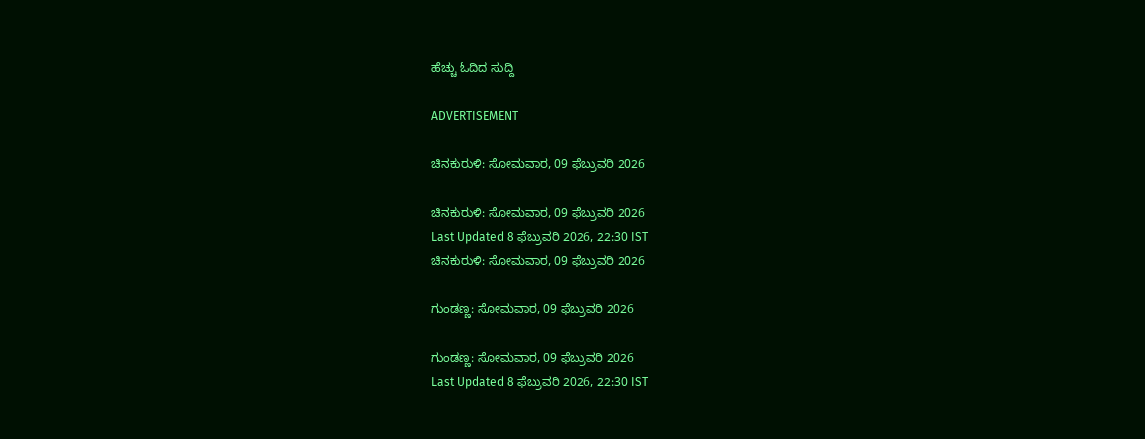ಹೆಚ್ಚು ಓದಿದ ಸುದ್ದಿ

ADVERTISEMENT

ಚಿನಕುರುಳಿ: ಸೋಮವಾರ, 09 ಫೆಬ್ರುವರಿ 2026

ಚಿನಕುರುಳಿ: ಸೋಮವಾರ, 09 ಫೆಬ್ರುವರಿ 2026
Last Updated 8 ಫೆಬ್ರುವರಿ 2026, 22:30 IST
ಚಿನಕುರುಳಿ: ಸೋಮವಾರ, 09 ಫೆಬ್ರುವರಿ 2026

ಗುಂಡಣ್ಣ: ಸೋಮವಾರ, 09 ಫೆಬ್ರುವರಿ 2026

ಗುಂಡಣ್ಣ: ಸೋಮವಾರ, 09 ಫೆಬ್ರುವರಿ 2026
Last Updated 8 ಫೆಬ್ರುವರಿ 2026, 22:30 IST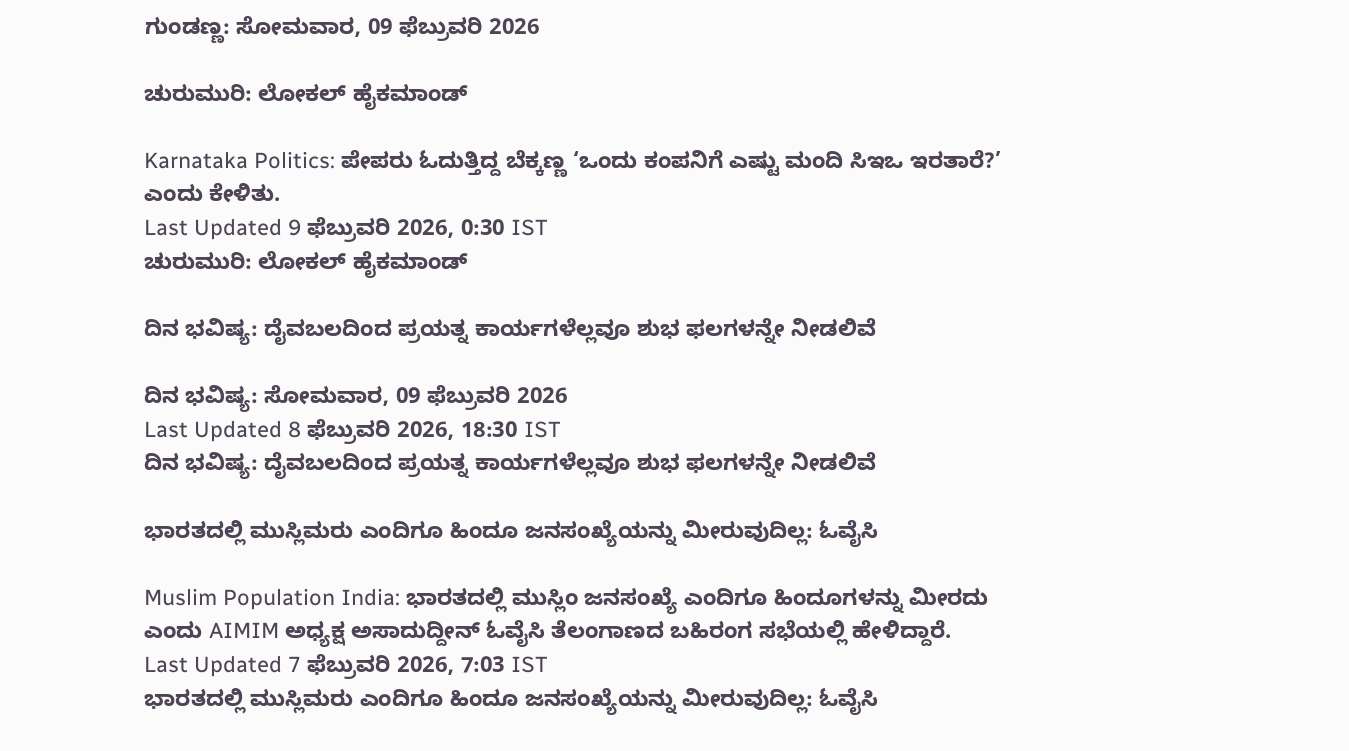ಗುಂಡಣ್ಣ: ಸೋಮವಾರ, 09 ಫೆಬ್ರುವರಿ 2026

ಚುರುಮುರಿ: ಲೋಕಲ್‌ ಹೈಕಮಾಂಡ್‌

Karnataka Politics: ಪೇಪರು ಓದುತ್ತಿದ್ದ ಬೆಕ್ಕಣ್ಣ ‘ಒಂದು ಕಂಪನಿಗೆ ಎಷ್ಟು ಮಂದಿ ಸಿಇಒ ಇರತಾರೆ?’ ಎಂದು ಕೇಳಿತು.
Last Updated 9 ಫೆಬ್ರುವರಿ 2026, 0:30 IST
ಚುರುಮುರಿ: ಲೋಕಲ್‌ ಹೈಕಮಾಂಡ್‌

ದಿನ ಭವಿಷ್ಯ: ದೈವಬಲದಿಂದ ಪ್ರಯತ್ನ ಕಾರ್ಯಗಳೆಲ್ಲವೂ ಶುಭ ಫಲಗಳನ್ನೇ ನೀಡಲಿವೆ

ದಿನ ಭವಿಷ್ಯ: ಸೋಮವಾರ, 09 ಫೆಬ್ರುವರಿ 2026
Last Updated 8 ಫೆಬ್ರುವರಿ 2026, 18:30 IST
ದಿನ ಭವಿಷ್ಯ: ದೈವಬಲದಿಂದ ಪ್ರಯತ್ನ ಕಾರ್ಯಗಳೆಲ್ಲವೂ ಶುಭ ಫಲಗಳನ್ನೇ ನೀಡಲಿವೆ

ಭಾರತದಲ್ಲಿ ಮುಸ್ಲಿಮರು ಎಂದಿಗೂ ಹಿಂದೂ ಜನಸಂಖ್ಯೆಯನ್ನು ಮೀರುವುದಿಲ್ಲ: ಓವೈಸಿ

Muslim Population India: ಭಾರತದಲ್ಲಿ ಮುಸ್ಲಿಂ ಜನಸಂಖ್ಯೆ ಎಂದಿಗೂ ಹಿಂದೂಗಳನ್ನು ಮೀರದು ಎಂದು AIMIM ಅಧ್ಯಕ್ಷ ಅಸಾದುದ್ದೀನ್ ಓವೈಸಿ ತೆಲಂಗಾಣದ ಬಹಿರಂಗ ಸಭೆಯಲ್ಲಿ ಹೇಳಿದ್ದಾರೆ.
Last Updated 7 ಫೆಬ್ರುವರಿ 2026, 7:03 IST
ಭಾರತದಲ್ಲಿ ಮುಸ್ಲಿಮರು ಎಂದಿಗೂ ಹಿಂದೂ ಜನಸಂಖ್ಯೆಯನ್ನು ಮೀರುವುದಿಲ್ಲ: ಓವೈಸಿ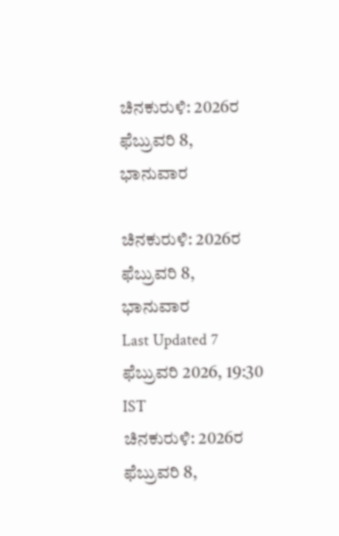ಚಿನಕುರುಳಿ: 2026ರ ಫೆಬ್ರುವರಿ 8, ಭಾನುವಾರ

ಚಿನಕುರುಳಿ: 2026ರ ಫೆಬ್ರುವರಿ 8, ಭಾನುವಾರ
Last Updated 7 ಫೆಬ್ರುವರಿ 2026, 19:30 IST
ಚಿನಕುರುಳಿ: 2026ರ ಫೆಬ್ರುವರಿ 8,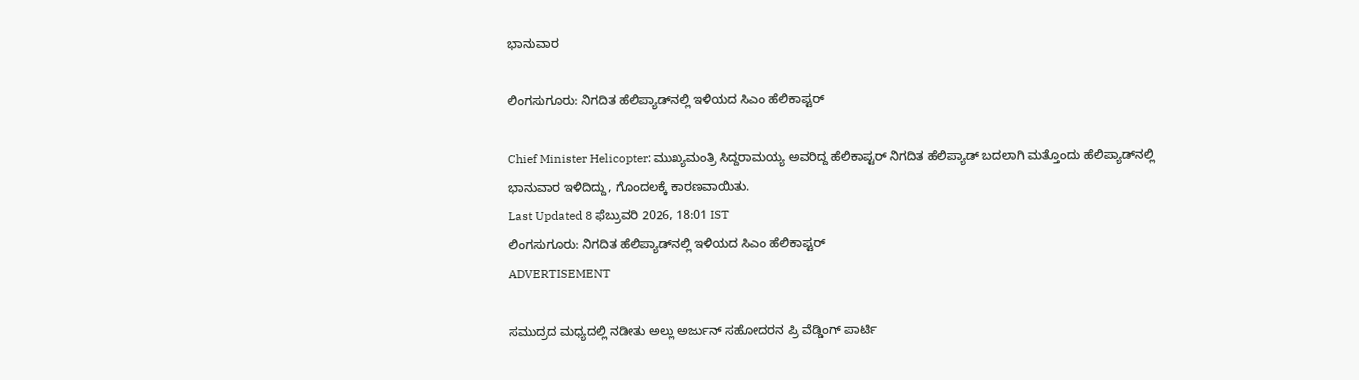ಭಾನುವಾರ

ಲಿಂಗಸುಗೂರು: ನಿಗದಿತ ಹೆಲಿಪ್ಯಾಡ್‌ನಲ್ಲಿ ಇಳಿಯದ ಸಿಎಂ ಹೆಲಿಕಾಪ್ಟರ್

Chief Minister Helicopter: ಮುಖ್ಯಮಂತ್ರಿ ಸಿದ್ದರಾಮಯ್ಯ ಅವರಿದ್ದ ಹೆಲಿಕಾಪ್ಟರ್‌ ನಿಗದಿತ ಹೆಲಿಪ್ಯಾಡ್‌ ಬದಲಾಗಿ ಮತ್ತೊಂದು ಹೆಲಿಪ್ಯಾಡ್‌ನಲ್ಲಿ ಭಾನುವಾರ ಇಳಿದಿದ್ದು, ಗೊಂದಲಕ್ಕೆ ಕಾರಣವಾಯಿತು.
Last Updated 8 ಫೆಬ್ರುವರಿ 2026, 18:01 IST
ಲಿಂಗಸುಗೂರು: ನಿಗದಿತ ಹೆಲಿಪ್ಯಾಡ್‌ನಲ್ಲಿ ಇಳಿಯದ ಸಿಎಂ ಹೆಲಿಕಾಪ್ಟರ್
ADVERTISEMENT

ಸಮುದ್ರದ ಮಧ್ಯದಲ್ಲಿ ನಡೀತು ಅಲ್ಲು ಅರ್ಜುನ್ ಸಹೋದರನ ಪ್ರಿ ವೆಡ್ಡಿಂಗ್ ಪಾರ್ಟಿ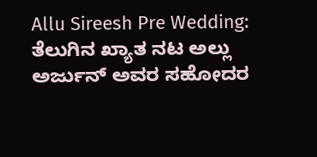Allu Sireesh Pre Wedding: ತೆಲುಗಿನ ಖ್ಯಾತ ನಟ ಅಲ್ಲು ಅರ್ಜುನ್‌ ಅವರ ಸಹೋದರ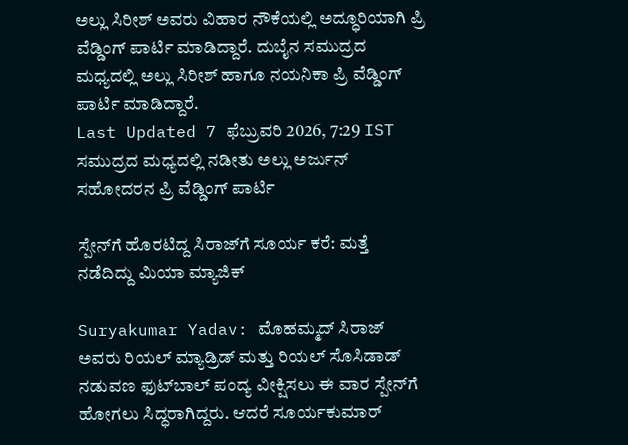ಅಲ್ಲು ಸಿರೀಶ್‌ ಅವರು ವಿಹಾರ ನೌಕೆಯಲ್ಲಿ ಅದ್ಧೂರಿಯಾಗಿ ಪ್ರಿ ವೆಡ್ಡಿಂಗ್ ಪಾರ್ಟಿ ಮಾಡಿದ್ದಾರೆ. ದುಬೈನ ಸಮುದ್ರದ ಮಧ್ಯದಲ್ಲಿ ಅಲ್ಲು ಸಿರೀಶ್‌ ಹಾಗೂ ನಯನಿಕಾ ಪ್ರಿ ವೆಡ್ಡಿಂಗ್ ಪಾರ್ಟಿ ಮಾಡಿದ್ದಾರೆ.
Last Updated 7 ಫೆಬ್ರುವರಿ 2026, 7:29 IST
ಸಮುದ್ರದ ಮಧ್ಯದಲ್ಲಿ ನಡೀತು ಅಲ್ಲು ಅರ್ಜುನ್ ಸಹೋದರನ ಪ್ರಿ ವೆಡ್ಡಿಂಗ್ ಪಾರ್ಟಿ

ಸ್ಪೇನ್‌ಗೆ ಹೊರಟಿದ್ದ ಸಿರಾಜ್‌ಗೆ ಸೂರ್ಯ ಕರೆ: ಮತ್ತೆ ನಡೆದಿದ್ದು ಮಿಯಾ ಮ್ಯಾಜಿಕ್

Suryakumar Yadav: ಮೊಹಮ್ಮದ್ ಸಿರಾಜ್ ಅವರು ರಿಯಲ್ ಮ್ಯಾಡ್ರಿಡ್ ಮತ್ತು ರಿಯಲ್ ಸೊಸಿಡಾಡ್ ನಡುವಣ ಫುಟ್‌ಬಾಲ್ ಪಂದ್ಯ ವೀಕ್ಷಿಸಲು ಈ ವಾರ ಸ್ಪೇನ್‌ಗೆ ಹೋಗಲು ಸಿದ್ಧರಾಗಿದ್ದರು. ಆದರೆ ಸೂರ್ಯಕುಮಾರ್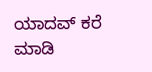ಯಾದವ್ ಕರೆ ಮಾಡಿ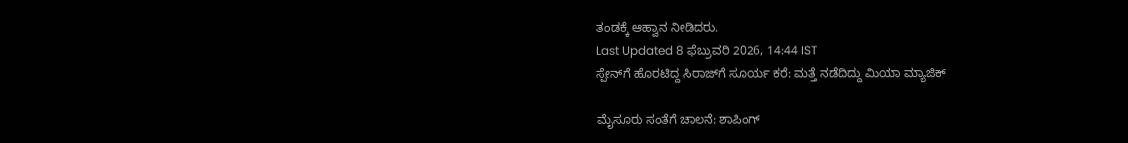ತಂಡಕ್ಕೆ ಆಹ್ವಾನ ನೀಡಿದರು.
Last Updated 8 ಫೆಬ್ರುವರಿ 2026, 14:44 IST
ಸ್ಪೇನ್‌ಗೆ ಹೊರಟಿದ್ದ ಸಿರಾಜ್‌ಗೆ ಸೂರ್ಯ ಕರೆ: ಮತ್ತೆ ನಡೆದಿದ್ದು ಮಿಯಾ ಮ್ಯಾಜಿಕ್

ಮೈಸೂರು ಸಂತೆಗೆ ಚಾಲನೆ: ಶಾಪಿಂಗ್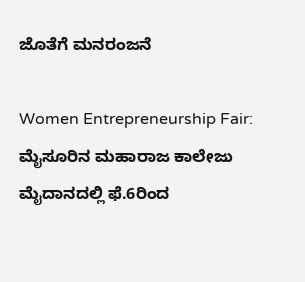ಜೊತೆಗೆ ಮನರಂಜನೆ

Women Entrepreneurship Fair: ಮೈಸೂರಿನ ಮಹಾರಾಜ ಕಾಲೇಜು ಮೈದಾನದಲ್ಲಿ ಫೆ.6ರಿಂದ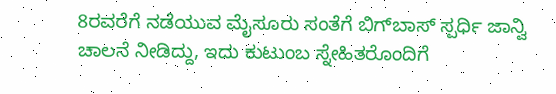8ರವರೆಗೆ ನಡೆಯುವ ಮೈಸೂರು ಸಂತೆಗೆ ಬಿಗ್‌ಬಾಸ್‌ ಸ್ಪರ್ಧಿ ಜಾನ್ವಿ ಚಾಲನೆ ನೀಡಿದ್ದು, ಇದು ಕುಟುಂಬ ಸ್ನೇಹಿತರೊಂದಿಗೆ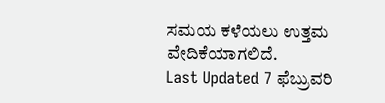ಸಮಯ ಕಳೆಯಲು ಉತ್ತಮ ವೇದಿಕೆಯಾಗಲಿದೆ.
Last Updated 7 ಫೆಬ್ರುವರಿ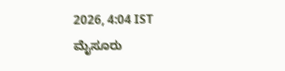2026, 4:04 IST
ಮೈಸೂರು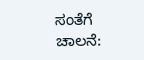ಸಂತೆಗೆ ಚಾಲನೆ: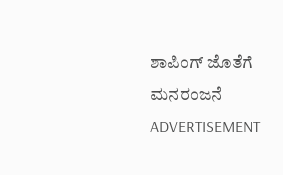ಶಾಪಿಂಗ್ ಜೊತೆಗೆ ಮನರಂಜನೆ
ADVERTISEMENT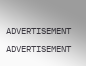ADVERTISEMENT
ADVERTISEMENT